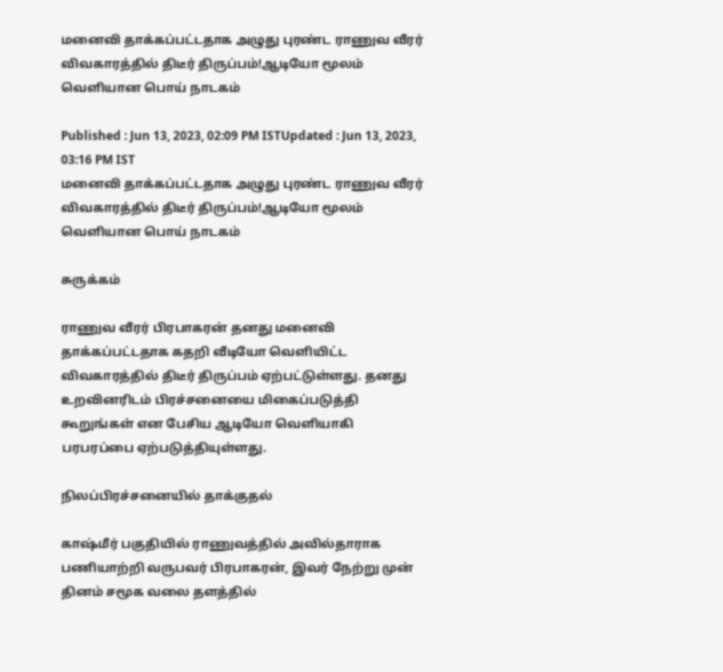மனைவி தாக்கப்பட்டதாக அழுது புரண்ட ராணுவ வீரர் விவகாரத்தில் திடீர் திருப்பம்!ஆடியோ மூலம் வெளியான பொய் நாடகம்

Published : Jun 13, 2023, 02:09 PM ISTUpdated : Jun 13, 2023, 03:16 PM IST
மனைவி தாக்கப்பட்டதாக அழுது புரண்ட ராணுவ வீரர் விவகாரத்தில் திடீர் திருப்பம்!ஆடியோ மூலம் வெளியான பொய் நாடகம்

சுருக்கம்

ராணுவ வீரர் பிரபாகரன் தனது மனைவி தாக்கப்பட்டதாக கதறி வீடியோ வெளியிட்ட விவகாரத்தில் திடீர் திருப்பம் ஏற்பட்டுள்ளது. தனது உறவினரிடம் பிரச்சனையை மிகைப்படுத்தி கூறுங்கள் என பேசிய ஆடியோ வெளியாகி  பரபரப்பை ஏற்படுத்தியுள்ளது.

நிலப்பிரச்சனையில் தாக்குதல்

காஷ்மீர் பகுதியில் ராணுவத்தில் அவில்தாராக பணியாற்றி வருபவர் பிரபாகரன், இவர் நேற்று முன் தினம் சமூக வலை தளத்தில்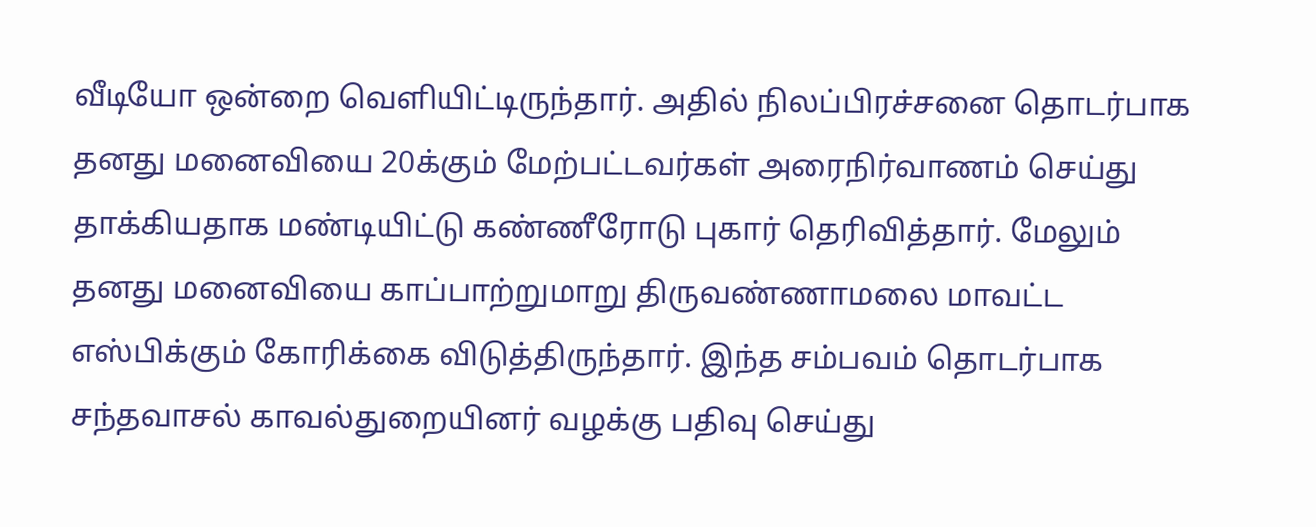வீடியோ ஒன்றை வெளியிட்டிருந்தார். அதில் நிலப்பிரச்சனை தொடர்பாக தனது மனைவியை 20க்கும் மேற்பட்டவர்கள் அரைநிர்வாணம் செய்து தாக்கியதாக மண்டியிட்டு கண்ணீரோடு புகார் தெரிவித்தார். மேலும் தனது மனைவியை காப்பாற்றுமாறு திருவண்ணாமலை மாவட்ட எஸ்பிக்கும் கோரிக்கை விடுத்திருந்தார். இந்த சம்பவம் தொடர்பாக சந்தவாசல் காவல்துறையினர் வழக்கு பதிவு செய்து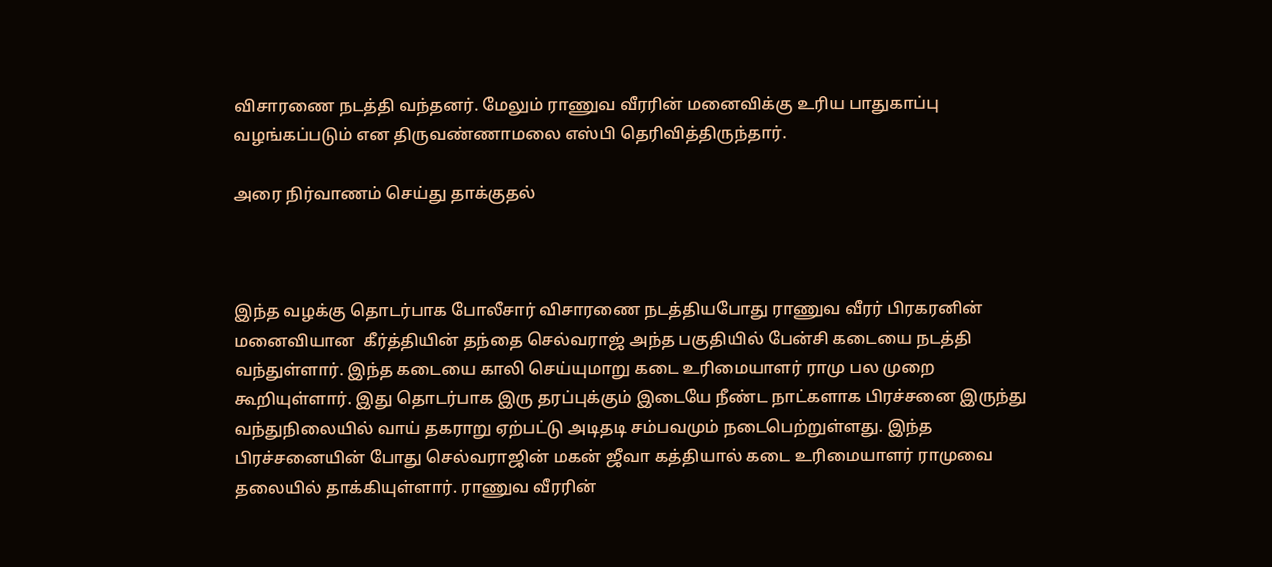விசாரணை நடத்தி வந்தனர். மேலும் ராணுவ வீரரின் மனைவிக்கு உரிய பாதுகாப்பு வழங்கப்படும் என திருவண்ணாமலை எஸ்பி தெரிவித்திருந்தார்.

அரை நிர்வாணம் செய்து தாக்குதல்



இந்த வழக்கு தொடர்பாக போலீசார் விசாரணை நடத்தியபோது ராணுவ வீரர் பிரகரனின் மனைவியான  கீர்த்தியின் தந்தை செல்வராஜ் அந்த பகுதியில் பேன்சி கடையை நடத்தி வந்துள்ளார். இந்த கடையை காலி செய்யுமாறு கடை உரிமையாளர் ராமு பல முறை கூறியுள்ளார். இது தொடர்பாக இரு தரப்புக்கும் இடையே நீண்ட நாட்களாக பிரச்சனை இருந்து வந்துநிலையில் வாய் தகராறு ஏற்பட்டு அடிதடி சம்பவமும் நடைபெற்றுள்ளது. இந்த பிரச்சனையின் போது செல்வராஜின் மகன் ஜீவா கத்தியால் கடை உரிமையாளர் ராமுவை தலையில் தாக்கியுள்ளார். ராணுவ வீரரின்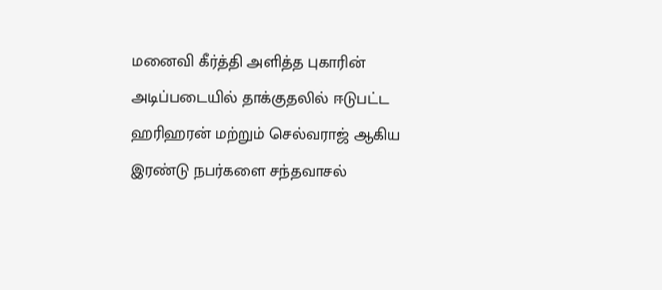மனைவி கீர்த்தி அளித்த புகாரின் அடிப்படையில் தாக்குதலில் ஈடுபட்ட ஹரிஹரன் மற்றும் செல்வராஜ் ஆகிய இரண்டு நபர்களை சந்தவாசல்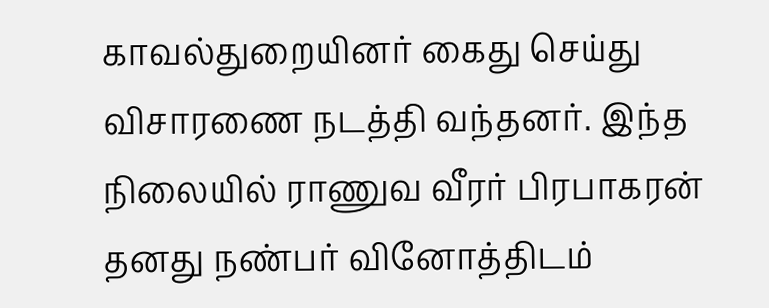காவல்துறையினர் கைது செய்து விசாரணை நடத்தி வந்தனர். இந்த நிலையில் ராணுவ வீரர் பிரபாகரன் தனது நண்பர் வினோத்திடம்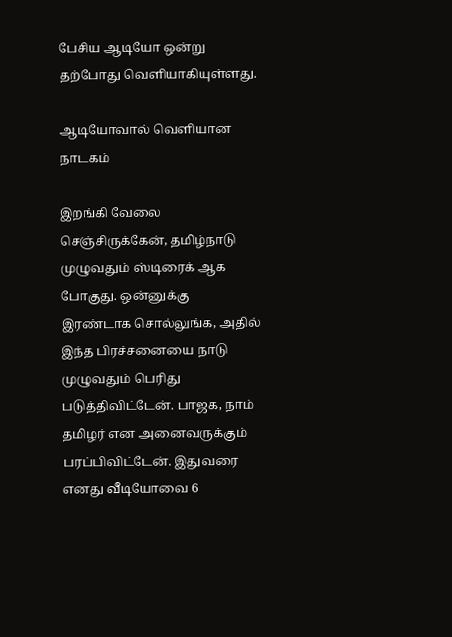பேசிய ஆடியோ ஒன்று தற்போது வெளியாகியுள்ளது.

ஆடியோவால் வெளியான நாடகம்

இறங்கி வேலை செஞ்சிருக்கேன், தமிழ்நாடு முழுவதும் ஸ்டிரைக் ஆக போகுது. ஒன்னுக்கு இரண்டாக சொல்லுங்க, அதில் இந்த பிரச்சனையை நாடு முழுவதும் பெரிது படுத்திவிட்டேன். பாஜக, நாம் தமிழர் என அனைவருக்கும் பரப்பிவிட்டேன். இதுவரை எனது வீடியோவை 6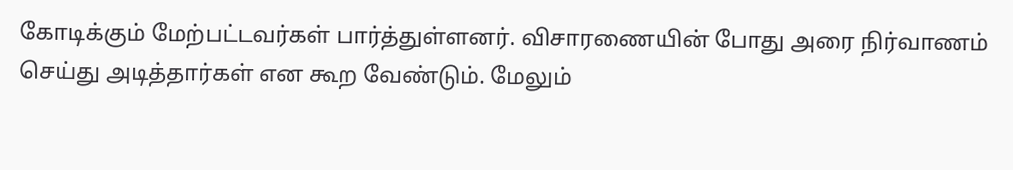கோடிக்கும் மேற்பட்டவர்கள் பார்த்துள்ளனர். விசாரணையின் போது அரை நிர்வாணம் செய்து அடித்தார்கள் என கூற வேண்டும். மேலும்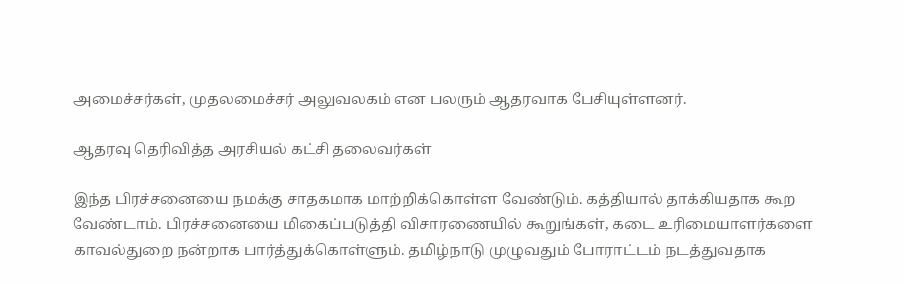அமைச்சர்கள், முதலமைச்சர் அலுவலகம் என பலரும் ஆதரவாக பேசியுள்ளனர்.

ஆதரவு தெரிவித்த அரசியல் கட்சி தலைவர்கள்

இந்த பிரச்சனையை நமக்கு சாதகமாக மாற்றிக்கொள்ள வேண்டும். கத்தியால் தாக்கியதாக கூற வேண்டாம். பிரச்சனையை மிகைப்படுத்தி விசாரணையில் கூறுங்கள், கடை உரிமையாளர்களை காவல்துறை நன்றாக பார்த்துக்கொள்ளும். தமிழ்நாடு முழுவதும் போராட்டம் நடத்துவதாக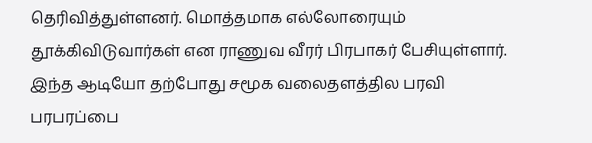தெரிவித்துள்ளனர். மொத்தமாக எல்லோரையும் தூக்கிவிடுவார்கள் என ராணுவ வீரர் பிரபாகர் பேசியுள்ளார். இந்த ஆடியோ தற்போது சமூக வலைதளத்தில பரவி பரபரப்பை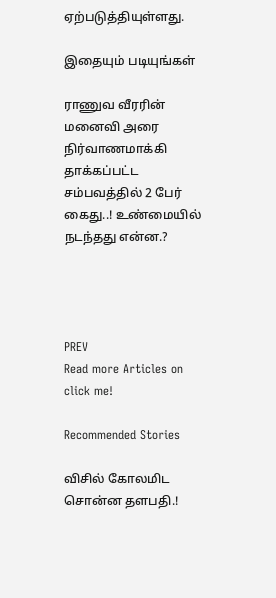ஏற்படுத்தியுள்ளது.

இதையும் படியுங்கள்

ராணுவ வீரரின் மனைவி அரை நிர்வாணமாக்கி தாக்கப்பட்ட சம்பவத்தில் 2 பேர் கைது..! உண்மையில் நடந்தது என்ன.?




PREV
Read more Articles on
click me!

Recommended Stories

விசில் கோலமிட சொன்ன தளபதி.!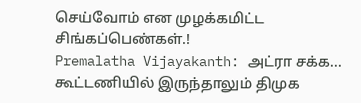செய்வோம் என முழக்கமிட்ட சிங்கப்பெண்கள்.!
Premalatha Vijayakanth: அட்ரா சக்க... கூட்டணியில் இருந்தாலும் திமுக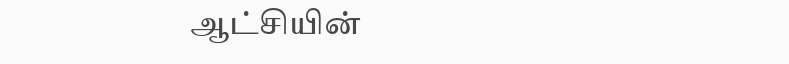ஆட்சியின்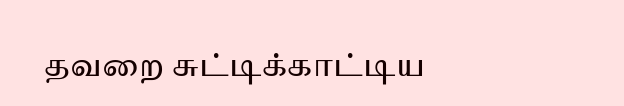தவறை சுட்டிக்காட்டிய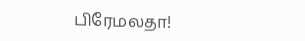பிரேமலதா!